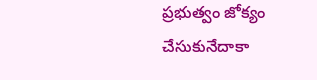ప్రభుత్వం జోక్యం చేసుకునేదాకా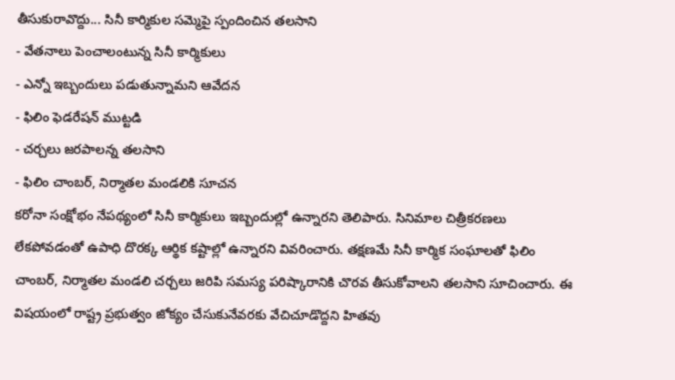తీసుకురావొద్దు... సినీ కార్మికుల సమ్మెపై స్పందించిన తలసాని
- వేతనాలు పెంచాలంటున్న సినీ కార్మికులు
- ఎన్నో ఇబ్బందులు పడుతున్నామని ఆవేదన
- ఫిలిం ఫెడరేషన్ ముట్టడి
- చర్చలు జరపాలన్న తలసాని
- ఫిలిం చాంబర్, నిర్మాతల మండలికి సూచన
కరోనా సంక్షోభం నేపథ్యంలో సినీ కార్మికులు ఇబ్బందుల్లో ఉన్నారని తెలిపారు. సినిమాల చిత్రీకరణలు లేకపోవడంతో ఉపాధి దొరక్క ఆర్థిక కష్టాల్లో ఉన్నారని వివరించారు. తక్షణమే సినీ కార్మిక సంఘాలతో ఫిలిం చాంబర్, నిర్మాతల మండలి చర్చలు జరిపి సమస్య పరిష్కారానికి చొరవ తీసుకోవాలని తలసాని సూచించారు. ఈ విషయంలో రాష్ట్ర ప్రభుత్వం జోక్యం చేసుకునేవరకు వేచిచూడొద్దని హితవు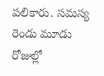పలికారు. సమస్య రెండు మూడు రోజుల్లో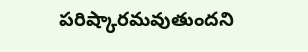పరిష్కారమవుతుందని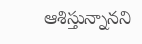ఆశిస్తున్నానని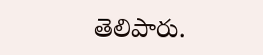తెలిపారు.